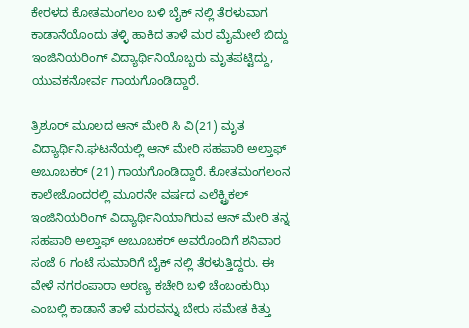ಕೇರಳದ ಕೋತಮಂಗಲಂ ಬಳಿ ಬೈಕ್‌ ನಲ್ಲಿ ತೆರಳುವಾಗ ಕಾಡಾನೆಯೊಂದು ತಳ್ಳಿ ಹಾಕಿದ ತಾಳೆ ಮರ ಮೈಮೇಲೆ ಬಿದ್ದು ಇಂಜಿನಿಯರಿಂಗ್ ವಿದ್ಯಾರ್ಥಿನಿಯೊಬ್ಬರು ಮೃತಪಟ್ಟಿದ್ದು, ಯುವಕನೋರ್ವ ಗಾಯಗೊಂಡಿದ್ದಾರೆ.

ತ್ರಿಶೂರ್ ಮೂಲದ ಆನ್ ಮೇರಿ ಸಿ ವಿ(21) ಮೃತ ವಿದ್ಯಾರ್ಥಿನಿ.ಘಟನೆಯಲ್ಲಿ ಆನ್ ಮೇರಿ ಸಹಪಾಠಿ ಅಲ್ತಾಫ್ ಅಬೂಬಕರ್ (21) ಗಾಯಗೊಂಡಿದ್ದಾರೆ. ಕೋತಮಂಗಲಂನ ಕಾಲೇಜೊಂದರಲ್ಲಿ ಮೂರನೇ ವರ್ಷದ ಎಲೆಕ್ಟ್ರಿಕಲ್ ಇಂಜಿನಿಯರಿಂಗ್ ವಿದ್ಯಾರ್ಥಿನಿಯಾಗಿರುವ ಆನ್ ಮೇರಿ ತನ್ನ ಸಹಪಾಠಿ ಅಲ್ತಾಫ್ ಅಬೂಬಕರ್ ಅವರೊಂದಿಗೆ ಶನಿವಾರ ಸಂಜೆ 6 ಗಂಟೆ ಸುಮಾರಿಗೆ ಬೈಕ್ ನಲ್ಲಿ ತೆರಳುತ್ತಿದ್ದರು. ಈ ವೇಳೆ ನಗರಂಪಾರಾ ಅರಣ್ಯ ಕಚೇರಿ ಬಳಿ ಚೆಂಬಂಕುಝಿ ಎಂಬಲ್ಲಿ ಕಾಡಾನೆ ತಾಳೆ ಮರವನ್ನು ಬೇರು ಸಮೇತ ಕಿತ್ತು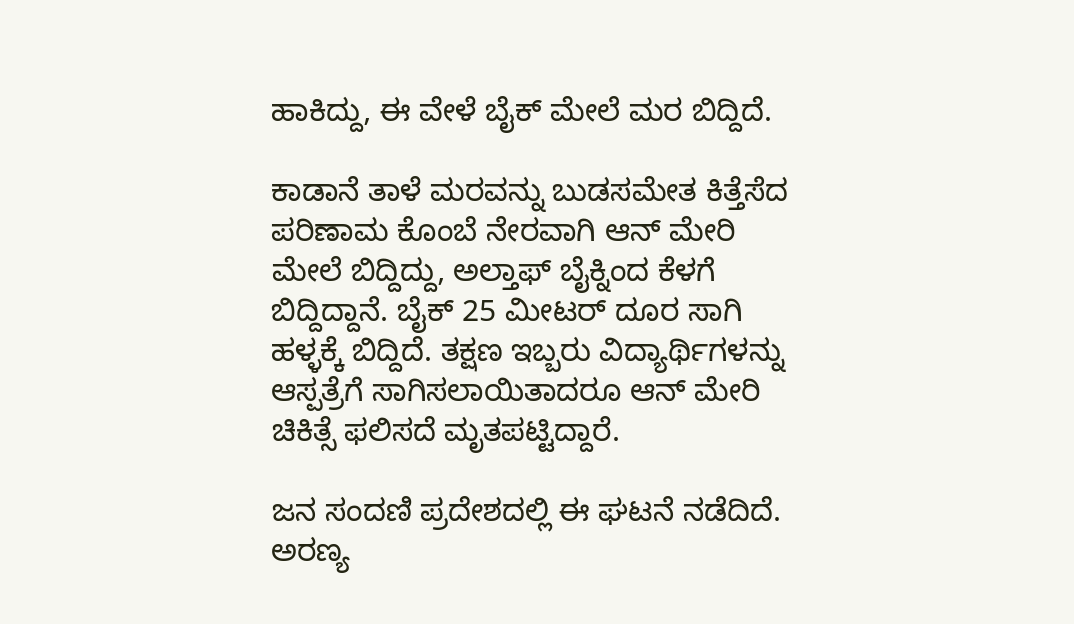ಹಾಕಿದ್ದು, ಈ ವೇಳೆ ಬೈಕ್ ಮೇಲೆ ಮರ ಬಿದ್ದಿದೆ.

ಕಾಡಾನೆ ತಾಳೆ ಮರವನ್ನು ಬುಡಸಮೇತ ಕಿತ್ತೆಸೆದ ಪರಿಣಾಮ ಕೊಂಬೆ ನೇರವಾಗಿ ಆನ್ ಮೇರಿ ಮೇಲೆ ಬಿದ್ದಿದ್ದು, ಅಲ್ತಾಫ್ ಬೈಕ್ನಿಂದ ಕೆಳಗೆ ಬಿದ್ದಿದ್ದಾನೆ. ಬೈಕ್ 25 ಮೀಟರ್ ದೂರ ಸಾಗಿ ಹಳ್ಳಕ್ಕೆ ಬಿದ್ದಿದೆ. ತಕ್ಷಣ ಇಬ್ಬರು ವಿದ್ಯಾರ್ಥಿಗಳನ್ನು ಆಸ್ಪತ್ರೆಗೆ ಸಾಗಿಸಲಾಯಿತಾದರೂ ಆನ್ ಮೇರಿ ಚಿಕಿತ್ಸೆ ಫಲಿಸದೆ ಮೃತಪಟ್ಟಿದ್ದಾರೆ.

ಜನ ಸಂದಣಿ ಪ್ರದೇಶದಲ್ಲಿ ಈ ಘಟನೆ ನಡೆದಿದೆ. ಅರಣ್ಯ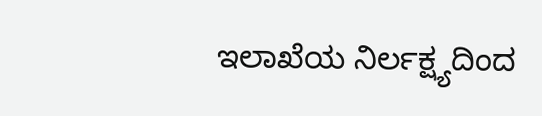ಇಲಾಖೆಯ ನಿರ್ಲಕ್ಷ್ಯದಿಂದ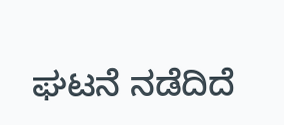ಘಟನೆ ನಡೆದಿದೆ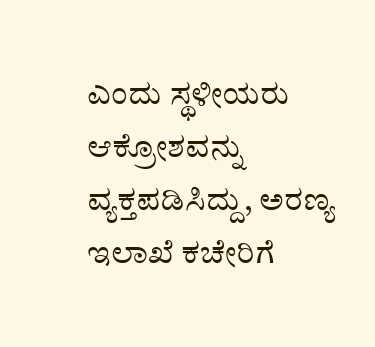ಎಂದು ಸ್ಥಳೀಯರು ಆಕ್ರೋಶವನ್ನು ವ್ಯಕ್ತಪಡಿಸಿದ್ದು, ಅರಣ್ಯ ಇಲಾಖೆ ಕಚೇರಿಗೆ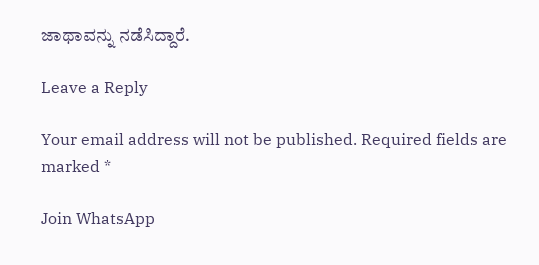ಜಾಥಾವನ್ನು ನಡೆಸಿದ್ದಾರೆ.

Leave a Reply

Your email address will not be published. Required fields are marked *

Join WhatsApp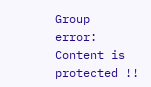Group
error: Content is protected !!